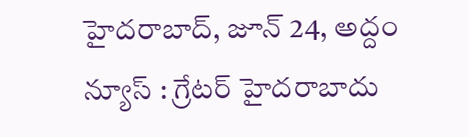హైదరాబాద్, జూన్ 24, అద్దం న్యూస్ : గ్రేటర్ హైదరాబాదు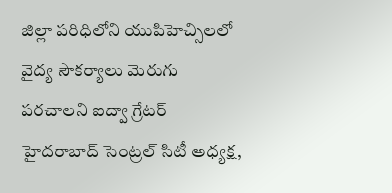జిల్లా పరిధిలోని యుపిహెచ్సిలలో వైద్య సౌకర్యాలు మెరుగు పరచాలని ఐద్వా గ్రేటర్ హైదరాబాద్ సెంట్రల్ సిటీ అధ్యక్ష,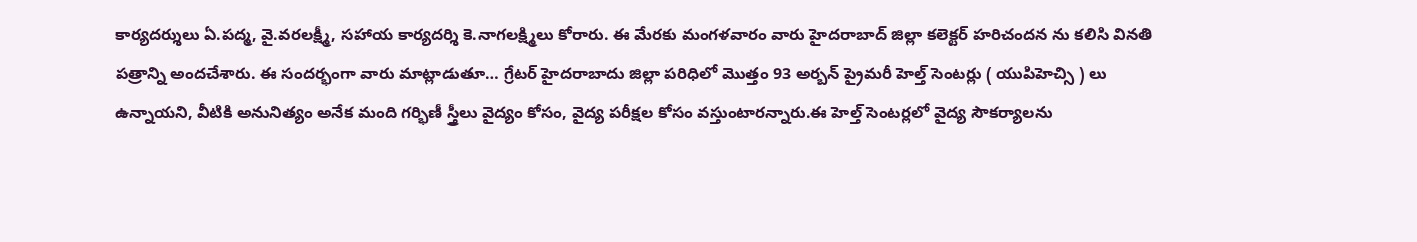కార్యదర్శులు ఏ.పద్మ, వై.వరలక్ష్మీ, సహాయ కార్యదర్శి కె.నాగలక్ష్మిలు కోరారు. ఈ మేరకు మంగళవారం వారు హైదరాబాద్ జిల్లా కలెక్టర్ హరిచందన ను కలిసి వినతి పత్రాన్ని అందచేశారు. ఈ సందర్భంగా వారు మాట్లాడుతూ… గ్రేటర్ హైదరాబాదు జిల్లా పరిధిలో మొత్తం 93 అర్బన్ ప్రైమరీ హెల్త్ సెంటర్లు ( యుపిహెచ్సి ) లు ఉన్నాయని, వీటికి అనునిత్యం అనేక మంది గర్భిణీ స్త్రీలు వైద్యం కోసం, వైద్య పరీక్షల కోసం వస్తుంటారన్నారు.ఈ హెల్త్ సెంటర్లలో వైద్య సౌకర్యాలను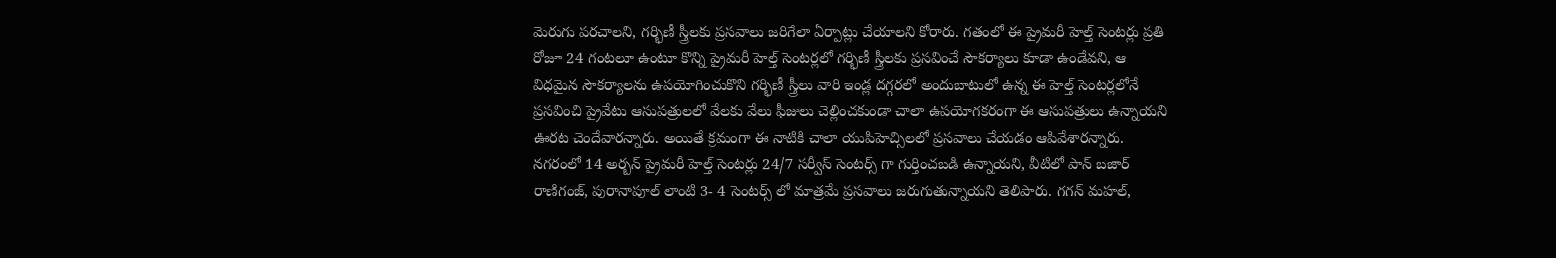మెరుగు పరచాలని, గర్భిణీ స్త్రీలకు ప్రసవాలు జరిగేలా ఏర్పాట్లు చేయాలని కోరారు. గతంలో ఈ ప్రైమరీ హెల్త్ సెంటర్లు ప్రతి రోజూ 24 గంటలూ ఉంటూ కొన్ని ప్రైమరీ హెల్త్ సెంటర్లలో గర్భిణీ స్త్రీలకు ప్రసవించే సౌకర్యాలు కూడా ఉండేవని, ఆ విధమైన సౌకర్యాలను ఉపయోగించుకొని గర్భిణీ స్త్రీలు వారి ఇండ్ల దగ్గరలో అందుబాటులో ఉన్న ఈ హెల్త్ సెంటర్లలోనే ప్రసవించి ప్రైవేటు ఆసుపత్రులలో వేలకు వేలు ఫీజులు చెల్లించకుండా చాలా ఉపయోగకరంగా ఈ ఆసుపత్రులు ఉన్నాయని ఊరట చెందేవారన్నారు. అయితే క్రమంగా ఈ నాటికి చాలా యుపిహెచ్సిలలో ప్రసవాలు చేయడం ఆపివేశారన్నారు. నగరంలో 14 అర్బన్ ప్రైమరీ హెల్త్ సెంటర్లు 24/7 సర్వీస్ సెంటర్స్ గా గుర్తించబడి ఉన్నాయని, వీటిలో పాన్ బజార్ రాణిగంజ్, పురానాపూల్ లాంటి 3- 4 సెంటర్స్ లో మాత్రమే ప్రసవాలు జరుగుతున్నాయని తెలిపారు. గగన్ మహల్,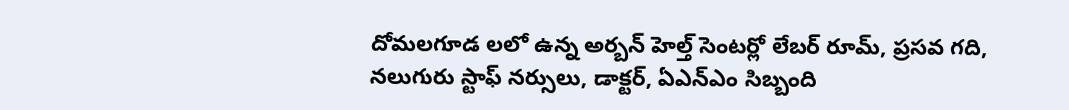దోమలగూడ లలో ఉన్న అర్బన్ హెల్త్ సెంటర్లో లేబర్ రూమ్, ప్రసవ గది, నలుగురు స్టాఫ్ నర్సులు, డాక్టర్, ఏఎన్ఎం సిబ్బంది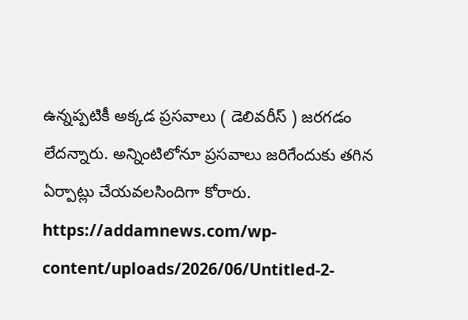ఉన్నప్పటికీ అక్కడ ప్రసవాలు ( డెలివరీస్ ) జరగడం లేదన్నారు. అన్నింటిలోనూ ప్రసవాలు జరిగేందుకు తగిన ఏర్పాట్లు చేయవలసిందిగా కోరారు.
https://addamnews.com/wp-content/uploads/2026/06/Untitled-2-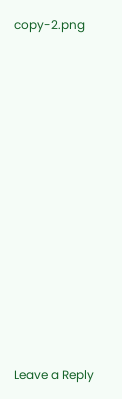copy-2.png














Leave a Reply